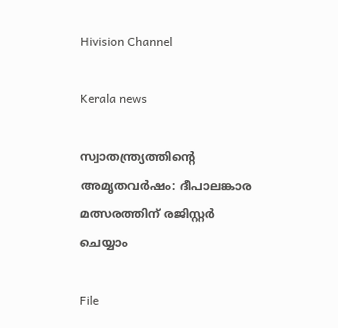Hivision Channel

Kerala news

സ്വാതന്ത്ര്യത്തിന്റെ അമൃതവർഷം: ദീപാലങ്കാര മത്സരത്തിന് രജിസ്റ്റർ ചെയ്യാം

File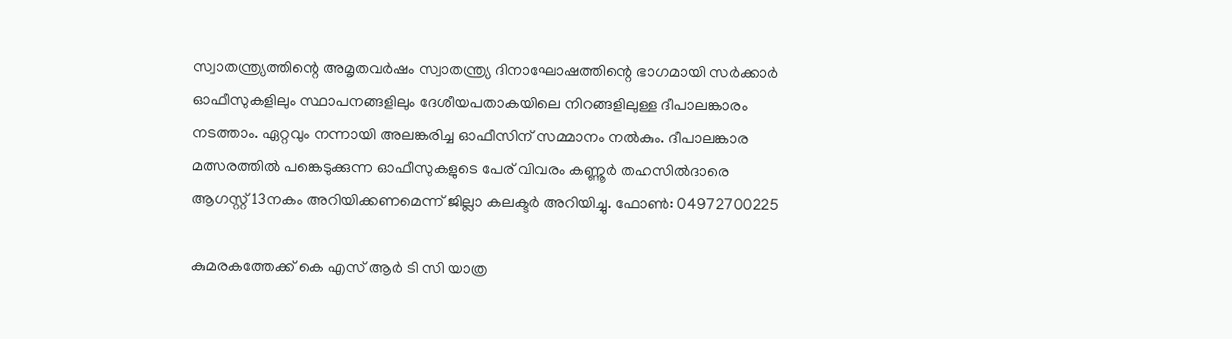സ്വാതന്ത്ര്യത്തിന്റെ അമൃതവർഷം സ്വാതന്ത്ര്യ ദിനാഘോഷത്തിന്റെ ഭാഗമായി സർക്കാർ ഓഫീസുകളിലും സ്ഥാപനങ്ങളിലും ദേശീയപതാകയിലെ നിറങ്ങളിലുള്ള ദീപാലങ്കാരം നടത്താം. ഏറ്റവും നന്നായി അലങ്കരിച്ച ഓഫീസിന് സമ്മാനം നൽകും. ദീപാലങ്കാര മത്സരത്തിൽ പങ്കെടുക്കുന്ന ഓഫീസുകളുടെ പേര് വിവരം കണ്ണൂർ തഹസിൽദാരെ ആഗസ്റ്റ് 13നകം അറിയിക്കണമെന്ന് ജില്ലാ കലക്ടർ അറിയിച്ചു. ഫോൺ: 04972700225

കുമരകത്തേക്ക് കെ എസ് ആർ ടി സി യാത്ര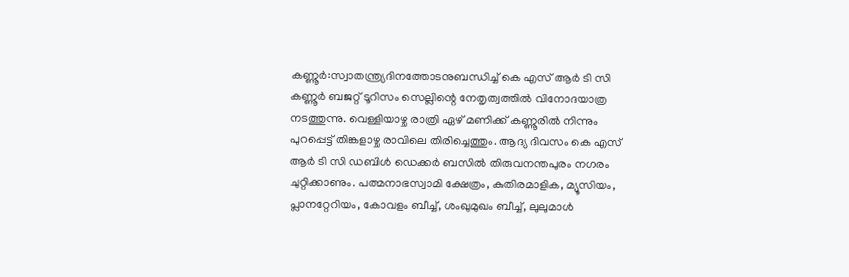കണ്ണൂർ:സ്വാതന്ത്ര്യദിനത്തോടനുബന്ധിച്ച് കെ എസ് ആർ ടി സി കണ്ണൂർ ബജറ്റ് ടൂറിസം സെല്ലിന്റെ നേതൃത്വത്തിൽ വിനോദയാത്ര നടത്തുന്നു. വെള്ളിയാഴ്ച രാത്രി ഏഴ് മണിക്ക് കണ്ണൂരിൽ നിന്നും പുറപ്പെട്ട് തിങ്കളാഴ്ച രാവിലെ തിരിച്ചെത്തും. ആദ്യ ദിവസം കെ എസ് ആർ ടി സി ഡബിൾ ഡെക്കർ ബസിൽ തിരുവനന്തപുരം നഗരം ചുറ്റിക്കാണും. പത്മനാഭസ്വാമി ക്ഷേത്രം, കുതിരമാളിക, മ്യൂസിയം, പ്ലാനറ്റേറിയം, കോവളം ബീച്ച്, ശംഖുമുഖം ബീച്ച്, ലുലുമാൾ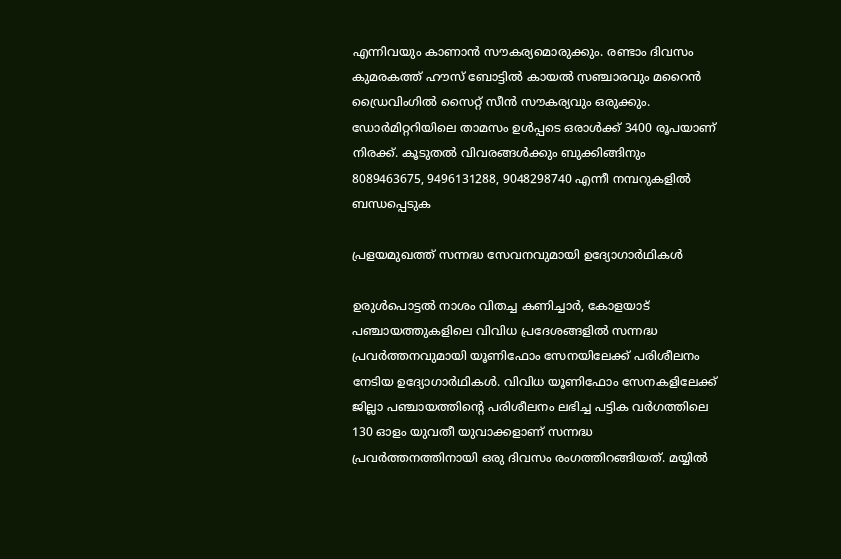എന്നിവയും കാണാൻ സൗകര്യമൊരുക്കും. രണ്ടാം ദിവസം കുമരകത്ത് ഹൗസ് ബോട്ടിൽ കായൽ സഞ്ചാരവും മറൈൻ ഡ്രൈവിംഗിൽ സൈറ്റ് സീൻ സൗകര്യവും ഒരുക്കും. ഡോർമിറ്ററിയിലെ താമസം ഉൾപ്പടെ ഒരാൾക്ക് 3400 രൂപയാണ് നിരക്ക്. കൂടുതൽ വിവരങ്ങൾക്കും ബുക്കിങ്ങിനും 8089463675, 9496131288, 9048298740 എന്നീ നമ്പറുകളിൽ ബന്ധപ്പെടുക

പ്രളയമുഖത്ത് സന്നദ്ധ സേവനവുമായി ഉദ്യോഗാര്‍ഥികള്‍

ഉരുള്‍പൊട്ടല്‍ നാശം വിതച്ച കണിച്ചാര്‍, കോളയാട് പഞ്ചായത്തുകളിലെ വിവിധ പ്രദേശങ്ങളില്‍ സന്നദ്ധ പ്രവര്‍ത്തനവുമായി യൂണിഫോം സേനയിലേക്ക് പരിശീലനം നേടിയ ഉദ്യോഗാര്‍ഥികള്‍. വിവിധ യൂണിഫോം സേനകളിലേക്ക് ജില്ലാ പഞ്ചായത്തിന്റെ പരിശീലനം ലഭിച്ച പട്ടിക വര്‍ഗത്തിലെ 130 ഓളം യുവതീ യുവാക്കളാണ് സന്നദ്ധ പ്രവര്‍ത്തനത്തിനായി ഒരു ദിവസം രംഗത്തിറങ്ങിയത്. മയ്യില്‍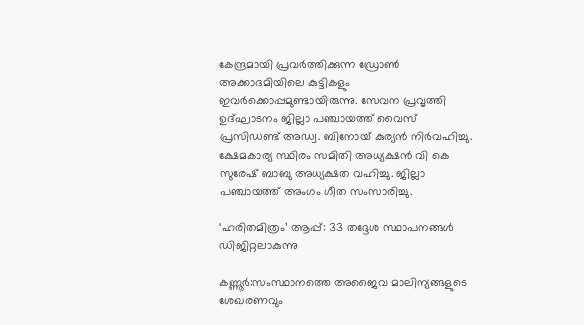കേന്ദ്രമായി പ്രവര്‍ത്തിക്കുന്ന ഡ്രോണ്‍ അക്കാദമിയിലെ കുട്ടികളും ഇവര്‍ക്കൊപ്പമുണ്ടായിരുന്നു. സേവന പ്രവൃത്തി ഉദ്ഘാടനം ജില്ലാ പഞ്ചായത്ത് വൈസ് പ്രസിഡണ്ട് അഡ്വ. ബിനോയ് കുര്യന്‍ നിര്‍വഹിച്ചു. ക്ഷേമകാര്യ സ്ഥിരം സമിതി അധ്യക്ഷന്‍ വി കെ സുരേഷ് ബാബു അധ്യക്ഷത വഹിച്ചു. ജില്ലാ പഞ്ചായത്ത് അംഗം ഗീത സംസാരിച്ചു.

‘ഹരിതമിത്രം’ ആപ്പ്: 33 തദ്ദേശ സ്ഥാപനങ്ങൾ ഡിജിറ്റലാകുന്നു

കണ്ണൂർ:സംസ്ഥാനത്തെ അജൈവ മാലിന്യങ്ങളുടെ ശേഖരണവും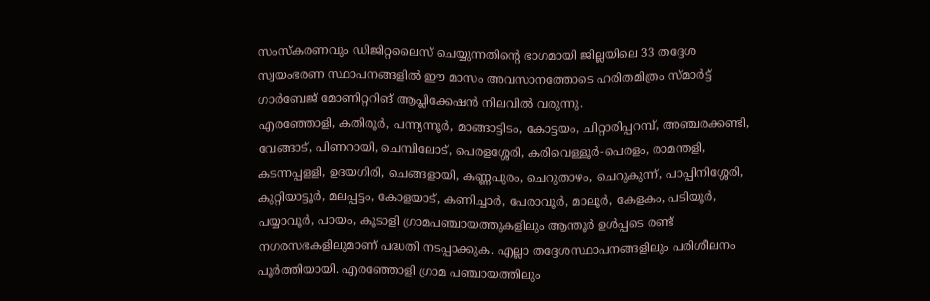സംസ്‌കരണവും ഡിജിറ്റലൈസ് ചെയ്യുന്നതിന്റെ ഭാഗമായി ജില്ലയിലെ 33 തദ്ദേശ സ്വയംഭരണ സ്ഥാപനങ്ങളിൽ ഈ മാസം അവസാനത്തോടെ ഹരിതമിത്രം സ്മാർട്ട് ഗാർബേജ് മോണിറ്ററിങ് ആപ്ലിക്കേഷൻ നിലവിൽ വരുന്നു.
എരഞ്ഞോളി, കതിരൂർ, പന്ന്യന്നൂർ, മാങ്ങാട്ടിടം, കോട്ടയം, ചിറ്റാരിപ്പറമ്പ്, അഞ്ചരക്കണ്ടി, വേങ്ങാട്, പിണറായി, ചെമ്പിലോട്, പെരളശ്ശേരി, കരിവെള്ളൂർ-പെരളം, രാമന്തളി, കടന്നപ്പളളി, ഉദയഗിരി, ചെങ്ങളായി, കണ്ണപുരം, ചെറുതാഴം, ചെറുകുന്ന്, പാപ്പിനിശ്ശേരി, കുറ്റിയാട്ടൂർ, മലപ്പട്ടം, കോളയാട്, കണിച്ചാർ, പേരാവൂർ, മാലൂർ, കേളകം, പടിയൂർ, പയ്യാവൂർ, പായം, കൂടാളി ഗ്രാമപഞ്ചായത്തുകളിലും ആന്തൂർ ഉൾപ്പടെ രണ്ട് നഗരസഭകളിലുമാണ് പദ്ധതി നടപ്പാക്കുക. എല്ലാ തദ്ദേശസ്ഥാപനങ്ങളിലും പരിശീലനം പൂർത്തിയായി. എരഞ്ഞോളി ഗ്രാമ പഞ്ചായത്തിലും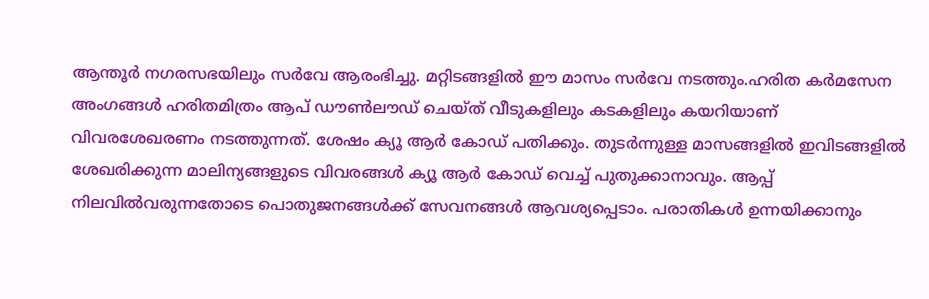ആന്തൂർ നഗരസഭയിലും സർവേ ആരംഭിച്ചു. മറ്റിടങ്ങളിൽ ഈ മാസം സർവേ നടത്തും.ഹരിത കർമസേന അംഗങ്ങൾ ഹരിതമിത്രം ആപ് ഡൗൺലൗഡ് ചെയ്ത് വീടുകളിലും കടകളിലും കയറിയാണ് വിവരശേഖരണം നടത്തുന്നത്. ശേഷം ക്യൂ ആർ കോഡ് പതിക്കും. തുടർന്നുള്ള മാസങ്ങളിൽ ഇവിടങ്ങളിൽ ശേഖരിക്കുന്ന മാലിന്യങ്ങളുടെ വിവരങ്ങൾ ക്യൂ ആർ കോഡ് വെച്ച് പുതുക്കാനാവും. ആപ്പ് നിലവിൽവരുന്നതോടെ പൊതുജനങ്ങൾക്ക് സേവനങ്ങൾ ആവശ്യപ്പെടാം. പരാതികൾ ഉന്നയിക്കാനും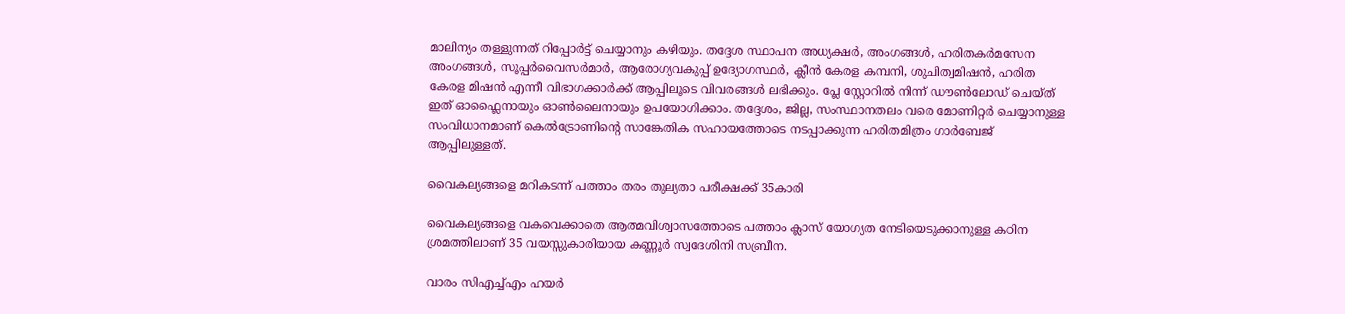മാലിന്യം തള്ളുന്നത് റിപ്പോർട്ട് ചെയ്യാനും കഴിയും. തദ്ദേശ സ്ഥാപന അധ്യക്ഷർ, അംഗങ്ങൾ, ഹരിതകർമസേന അംഗങ്ങൾ, സൂപ്പർവൈസർമാർ, ആരോഗ്യവകുപ്പ് ഉദ്യോഗസ്ഥർ, ക്ലീൻ കേരള കമ്പനി, ശുചിത്വമിഷൻ, ഹരിത കേരള മിഷൻ എന്നീ വിഭാഗക്കാർക്ക് ആപ്പിലൂടെ വിവരങ്ങൾ ലഭിക്കും. പ്ലേ സ്റ്റോറിൽ നിന്ന് ഡൗൺലോഡ് ചെയ്ത് ഇത് ഓഫ്ലൈനായും ഓൺലൈനായും ഉപയോഗിക്കാം. തദ്ദേശം, ജില്ല, സംസ്ഥാനതലം വരെ മോണിറ്റർ ചെയ്യാനുള്ള സംവിധാനമാണ് കെൽട്രോണിന്റെ സാങ്കേതിക സഹായത്തോടെ നടപ്പാക്കുന്ന ഹരിതമിത്രം ഗാർബേജ് ആപ്പിലുള്ളത്.

വൈകല്യങ്ങളെ മറികടന്ന് പത്താം തരം തുല്യതാ പരീക്ഷക്ക് 35കാരി

വൈകല്യങ്ങളെ വകവെക്കാതെ ആത്മവിശ്വാസത്തോടെ പത്താം ക്ലാസ് യോഗ്യത നേടിയെടുക്കാനുള്ള കഠിന ശ്രമത്തിലാണ് 35 വയസ്സുകാരിയായ കണ്ണൂർ സ്വദേശിനി സബ്രീന.

വാരം സിഎച്ച്എം ഹയർ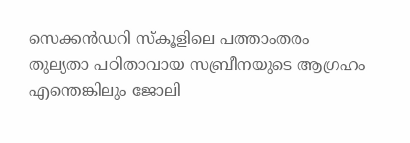സെക്കൻഡറി സ്‌കൂളിലെ പത്താംതരം തുല്യതാ പഠിതാവായ സബ്രീനയുടെ ആഗ്രഹം എന്തെങ്കിലും ജോലി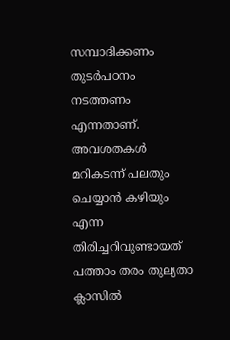സമ്പാദിക്കണം തുടർപഠനം നടത്തണം എന്നതാണ്. അവശതകൾ മറികടന്ന് പലതും ചെയ്യാൻ കഴിയും എന്ന തിരിച്ചറിവുണ്ടായത് പത്താം തരം തുല്യതാ ക്ലാസിൽ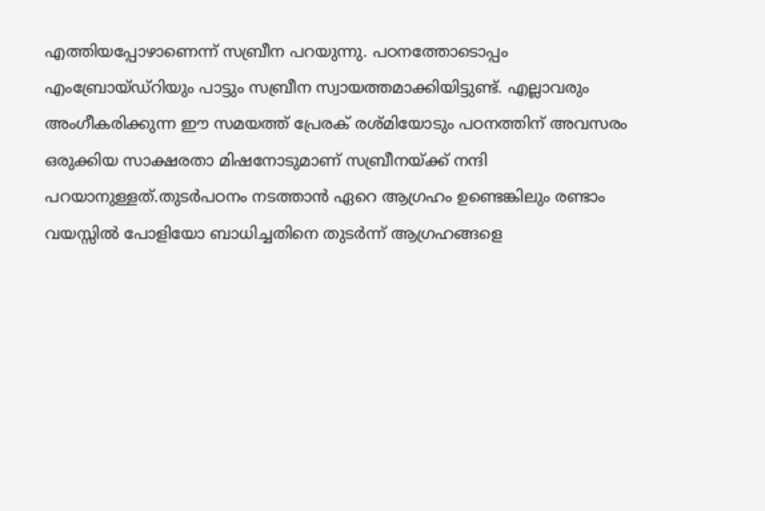എത്തിയപ്പോഴാണെന്ന് സബ്രീന പറയുന്നു. പഠനത്തോടൊപ്പം എംബ്രോയ്ഡ്റിയും പാട്ടും സബ്രീന സ്വായത്തമാക്കിയിട്ടുണ്ട്. എല്ലാവരും അംഗീകരിക്കുന്ന ഈ സമയത്ത് പ്രേരക് രശ്മിയോടും പഠനത്തിന് അവസരം ഒരുക്കിയ സാക്ഷരതാ മിഷനോടുമാണ് സബ്രീനയ്ക്ക് നന്ദി പറയാനുള്ളത്.തുടർപഠനം നടത്താൻ ഏറെ ആഗ്രഹം ഉണ്ടെങ്കിലും രണ്ടാം വയസ്സിൽ പോളിയോ ബാധിച്ചതിനെ തുടർന്ന് ആഗ്രഹങ്ങളെ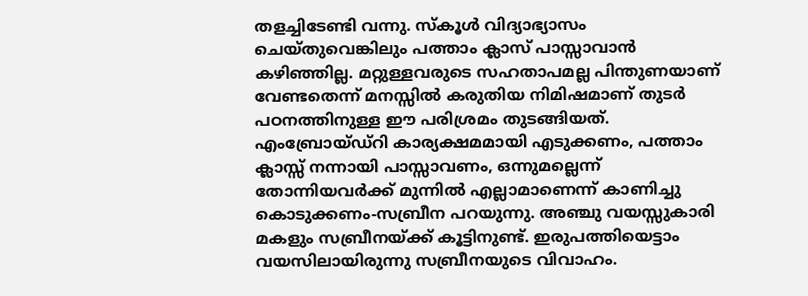തളച്ചിടേണ്ടി വന്നു. സ്‌കൂൾ വിദ്യാഭ്യാസം ചെയ്തുവെങ്കിലും പത്താം ക്ലാസ് പാസ്സാവാൻ കഴിഞ്ഞില്ല. മറ്റുള്ളവരുടെ സഹതാപമല്ല പിന്തുണയാണ് വേണ്ടതെന്ന് മനസ്സിൽ കരുതിയ നിമിഷമാണ് തുടർ പഠനത്തിനുള്ള ഈ പരിശ്രമം തുടങ്ങിയത്. എംബ്രോയ്ഡ്റി കാര്യക്ഷമമായി എടുക്കണം, പത്താം ക്ലാസ്സ് നന്നായി പാസ്സാവണം, ഒന്നുമല്ലെന്ന് തോന്നിയവർക്ക് മുന്നിൽ എല്ലാമാണെന്ന് കാണിച്ചു കൊടുക്കണം-സബ്രീന പറയുന്നു. അഞ്ചു വയസ്സുകാരി മകളും സബ്രീനയ്ക്ക് കൂട്ടിനുണ്ട്. ഇരുപത്തിയെട്ടാം വയസിലായിരുന്നു സബ്രീനയുടെ വിവാഹം.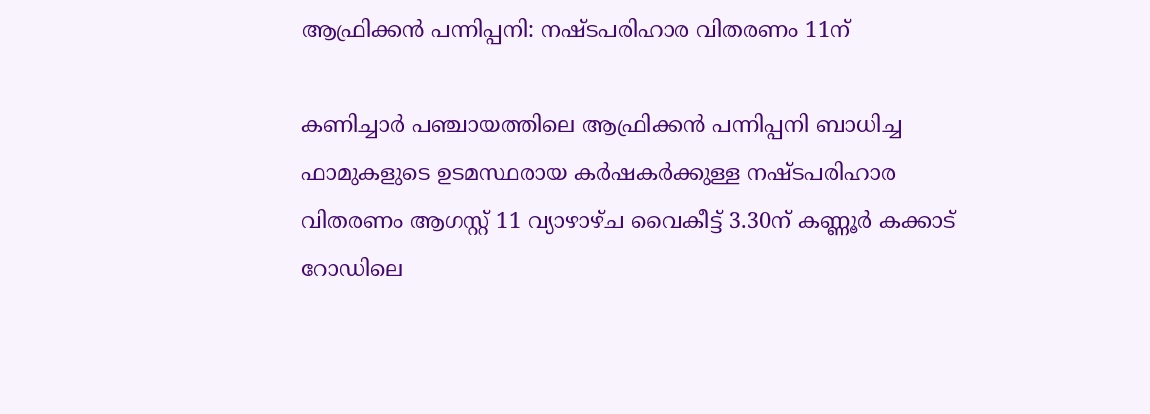ആഫ്രിക്കൻ പന്നിപ്പനി: നഷ്ടപരിഹാര വിതരണം 11ന്

കണിച്ചാർ പഞ്ചായത്തിലെ ആഫ്രിക്കൻ പന്നിപ്പനി ബാധിച്ച ഫാമുകളുടെ ഉടമസ്ഥരായ കർഷകർക്കുള്ള നഷ്ടപരിഹാര വിതരണം ആഗസ്റ്റ് 11 വ്യാഴാഴ്ച വൈകീട്ട് 3.30ന് കണ്ണൂർ കക്കാട് റോഡിലെ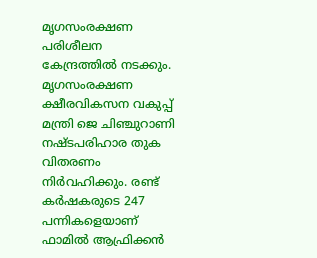മൃഗസംരക്ഷണ പരിശീലന കേന്ദ്രത്തിൽ നടക്കും. മൃഗസംരക്ഷണ ക്ഷീരവികസന വകുപ്പ് മന്ത്രി ജെ ചിഞ്ചുറാണി നഷ്ടപരിഹാര തുക വിതരണം നിർവഹിക്കും. രണ്ട് കർഷകരുടെ 247 പന്നികളെയാണ് ഫാമിൽ ആഫ്രിക്കൻ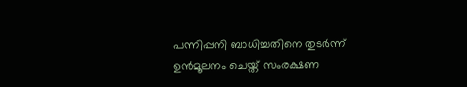പന്നിപ്പനി ബാധിച്ചതിനെ തുടർന്ന് ഉൻമൂലനം ചെയ്ത് സംരക്ഷണ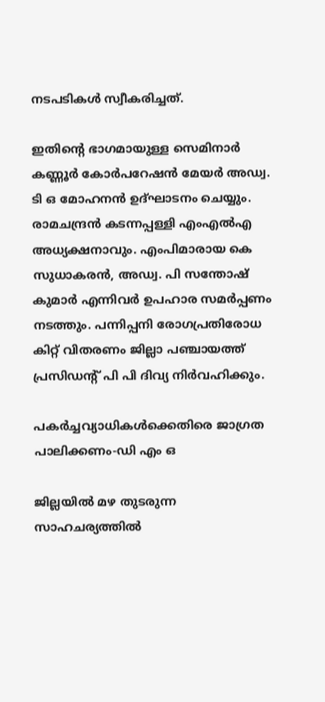നടപടികൾ സ്വീകരിച്ചത്.

ഇതിന്റെ ഭാഗമായുള്ള സെമിനാർ കണ്ണൂർ കോർപറേഷൻ മേയർ അഡ്വ. ടി ഒ മോഹനൻ ഉദ്ഘാടനം ചെയ്യും. രാമചന്ദ്രൻ കടന്നപ്പള്ളി എംഎൽഎ അധ്യക്ഷനാവും. എംപിമാരായ കെ സുധാകരൻ, അഡ്വ. പി സന്തോഷ് കുമാർ എന്നിവർ ഉപഹാര സമർപ്പണം നടത്തും. പന്നിപ്പനി രോഗപ്രതിരോധ കിറ്റ് വിതരണം ജില്ലാ പഞ്ചായത്ത് പ്രസിഡന്റ് പി പി ദിവ്യ നിർവഹിക്കും.

പകർച്ചവ്യാധികൾക്കെതിരെ ജാഗ്രത പാലിക്കണം-ഡി എം ഒ

ജില്ലയിൽ മഴ തുടരുന്ന സാഹചര്യത്തിൽ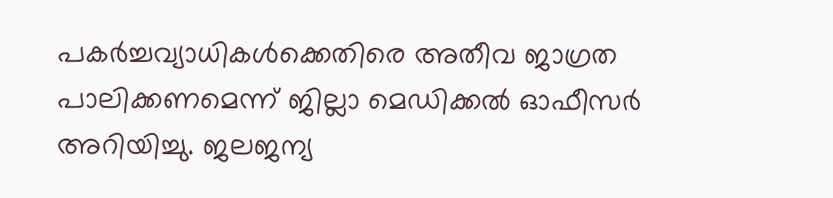പകർച്ചവ്യാധികൾക്കെതിരെ അതീവ ജാഗ്രത പാലിക്കണമെന്ന് ജില്ലാ മെഡിക്കൽ ഓഫീസർ അറിയിച്ചു. ജലജന്യ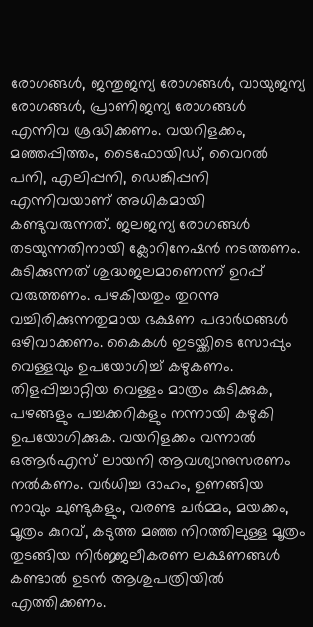രോഗങ്ങൾ, ജന്തുജന്യ രോഗങ്ങൾ, വായുജന്യ രോഗങ്ങൾ, പ്രാണിജന്യ രോഗങ്ങൾ എന്നിവ ശ്രദ്ധിക്കണം. വയറിളക്കം, മഞ്ഞപ്പിത്തം, ടൈഫോയിഡ്, വൈറൽ പനി, എലിപ്പനി, ഡെങ്കിപ്പനി എന്നിവയാണ് അധികമായി കണ്ടുവരുന്നത്. ജലജന്യ രോഗങ്ങൾ തടയുന്നതിനായി ക്ലോറിനേഷൻ നടത്തണം. കുടിക്കുന്നത് ശുദ്ധജലമാണെന്ന് ഉറപ്പ് വരുത്തണം. പഴകിയതും തുറന്നു വച്ചിരിക്കുന്നതുമായ ഭക്ഷണ പദാർഥങ്ങൾ ഒഴിവാക്കണം. കൈകൾ ഇടയ്ക്കിടെ സോപ്പും വെള്ളവും ഉപയോഗിച്ച് കഴുകണം. തിളപ്പിച്ചാറ്റിയ വെള്ളം മാത്രം കുടിക്കുക, പഴങ്ങളും പച്ചക്കറികളും നന്നായി കഴുകി ഉപയോഗിക്കുക. വയറിളക്കം വന്നാൽ ഒആർഎസ് ലായനി ആവശ്യാനുസരണം നൽകണം. വർധിച്ച ദാഹം, ഉണങ്ങിയ നാവും ചുണ്ടുകളും, വരണ്ട ചർമ്മം, മയക്കം, മൂത്രം കുറവ്, കടുത്ത മഞ്ഞ നിറത്തിലുള്ള മൂത്രം തുടങ്ങിയ നിർജ്ജലീകരണ ലക്ഷണങ്ങൾ കണ്ടാൽ ഉടൻ ആശുപത്രിയിൽ എത്തിക്കണം.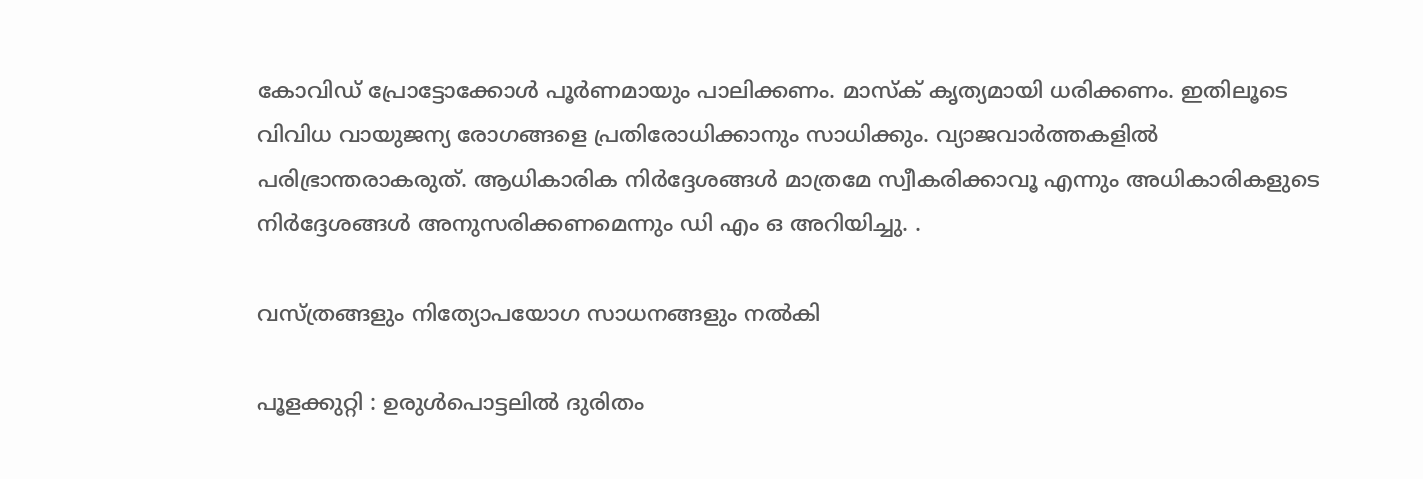കോവിഡ് പ്രോട്ടോക്കോൾ പൂർണമായും പാലിക്കണം. മാസ്‌ക് കൃത്യമായി ധരിക്കണം. ഇതിലൂടെ വിവിധ വായുജന്യ രോഗങ്ങളെ പ്രതിരോധിക്കാനും സാധിക്കും. വ്യാജവാർത്തകളിൽ പരിഭ്രാന്തരാകരുത്. ആധികാരിക നിർദ്ദേശങ്ങൾ മാത്രമേ സ്വീകരിക്കാവൂ എന്നും അധികാരികളുടെ നിർദ്ദേശങ്ങൾ അനുസരിക്കണമെന്നും ഡി എം ഒ അറിയിച്ചു. .

വസ്ത്രങ്ങളും നിത്യോപയോഗ സാധനങ്ങളും നല്‍കി

പൂളക്കുറ്റി : ഉരുള്‍പൊട്ടലില്‍ ദുരിതം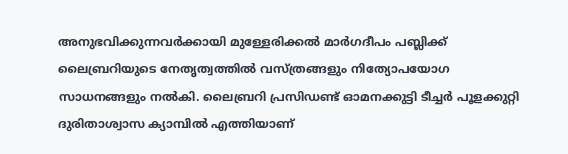അനുഭവിക്കുന്നവര്‍ക്കായി മുള്ളേരിക്കല്‍ മാര്‍ഗദീപം പബ്ലിക്ക് ലൈബ്രറിയുടെ നേതൃത്വത്തില്‍ വസ്ത്രങ്ങളും നിത്യോപയോഗ സാധനങ്ങളും നല്‍കി. ലൈബ്രറി പ്രസിഡണ്ട് ഓമനക്കുട്ടി ടീച്ചര്‍ പൂളക്കുറ്റി ദുരിതാശ്വാസ ക്യാമ്പില്‍ എത്തിയാണ്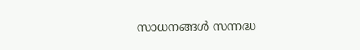സാധനങ്ങള്‍ സന്നദ്ധ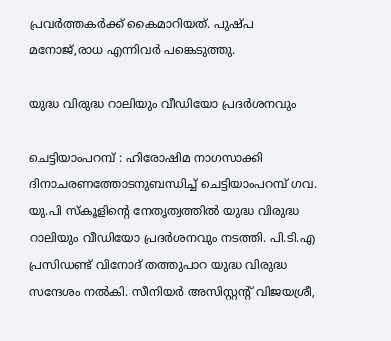പ്രവര്‍ത്തകര്‍ക്ക് കൈമാറിയത്. പുഷ്പ മനോജ്,രാധ എന്നിവര്‍ പങ്കെടുത്തു.

യുദ്ധ വിരുദ്ധ റാലിയും വീഡിയോ പ്രദര്‍ശനവും

ചെട്ടിയാംപറമ്പ് : ഹിരോഷിമ നാഗസാക്കി ദിനാചരണത്തോടനുബന്ധിച്ച് ചെട്ടിയാംപറമ്പ് ഗവ. യു.പി സ്‌കൂളിന്റെ നേതൃത്വത്തില്‍ യുദ്ധ വിരുദ്ധ റാലിയും വീഡിയോ പ്രദര്‍ശനവും നടത്തി. പി.ടി.എ പ്രസിഡണ്ട് വിനോദ് തത്തുപാറ യുദ്ധ വിരുദ്ധ സന്ദേശം നല്‍കി. സീനിയര്‍ അസിസ്റ്റന്റ് വിജയശ്രീ,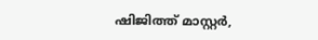ഷിജിത്ത് മാസ്റ്റര്‍,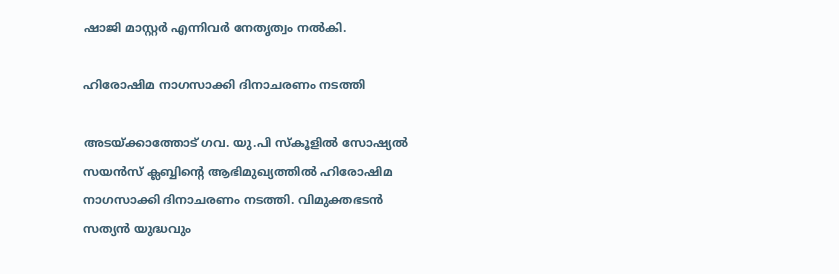ഷാജി മാസ്റ്റര്‍ എന്നിവര്‍ നേതൃത്വം നല്‍കി.

ഹിരോഷിമ നാഗസാക്കി ദിനാചരണം നടത്തി

അടയ്ക്കാത്തോട് ഗവ. യു.പി സ്‌കൂളില്‍ സോഷ്യല്‍ സയന്‍സ് ക്ലബ്ബിന്റെ ആഭിമുഖ്യത്തില്‍ ഹിരോഷിമ നാഗസാക്കി ദിനാചരണം നടത്തി. വിമുക്തഭടന്‍ സത്യന്‍ യുദ്ധവും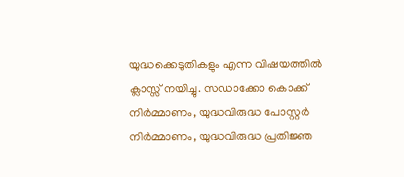യുദ്ധക്കെടുതികളും എന്ന വിഷയത്തില്‍ ക്ലാസ്സ് നയിച്ചു. സഡാക്കോ കൊക്ക് നിര്‍മ്മാണം, യുദ്ധവിരുദ്ധ പോസ്റ്റര്‍ നിര്‍മ്മാണം, യുദ്ധവിരുദ്ധ പ്രതിജ്ഞ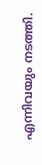എന്നിവയും നടത്തി.